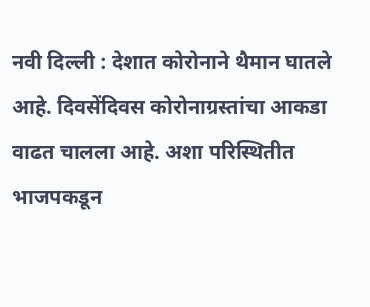नवी दिल्ली : देशात कोरोनाने थैमान घातले आहे. दिवसेंदिवस कोरोनाग्रस्तांचा आकडा वाढत चालला आहे. अशा परिस्थितीत भाजपकडून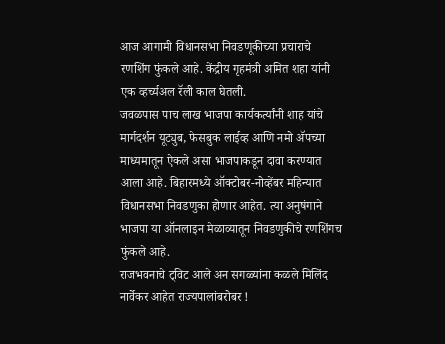आज आगामी विधानसभा निवडणूकीच्या प्रचाराचे रणशिंग फुंकले आहे. केंद्रीय गृहमंत्री अमित शहा यांनी एक व्हर्च्यअल रॅली काल घेतली.
जवळपास पाच लाख भाजपा कार्यकर्त्यांनी शाह यांचे मार्गदर्शन यूट्युब, फेसबुक लाईव्ह आणि नमो ॲपच्या माध्यमातून ऐकले असा भाजपाकडून दावा करण्यात आला आहे. बिहारमध्ये ऑक्टोबर-नोव्हेंबर महिन्यात विधानसभा निवडणुका होणार आहेत. त्या अनुषंगाने भाजपा या ऑनलाइन मेळाव्यातून निवडणुकीचे रणशिंगच फुंकले आहे.
राजभवनाचे ट्विट आले अन सगळ्यांना कळले मिलिंद नार्वेकर आहेत राज्यपालांबरोबर !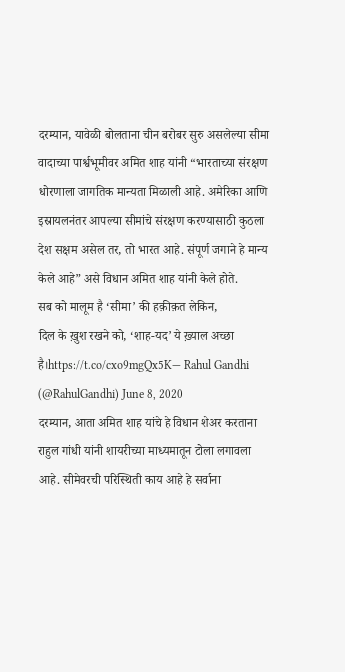दरम्यान, यावेळी बोलताना चीन बरोबर सुरु असलेल्या सीमा वादाच्या पार्श्वभूमीवर अमित शाह यांनी “भारताच्या संरक्षण धोरणाला जागतिक मान्यता मिळाली आहे. अमेरिका आणि इस्रायलनंतर आपल्या सीमांचे संरक्षण करण्यासाठी कुठला देश सक्षम असेल तर, तो भारत आहे. संपूर्ण जगाने हे मान्य केले आहे” असे विधान अमित शाह यांनी केले होते.
सब को मालूम है ‘सीमा’ की हक़ीक़त लेकिन,
दिल के ख़ुश रखने को, ‘शाह-यद’ ये ख़्याल अच्छा है।https://t.co/cxo9mgQx5K— Rahul Gandhi (@RahulGandhi) June 8, 2020
दरम्यान, आता अमित शाह यांचे हे विधान शेअर करताना राहुल गांधी यांनी शायरीच्या माध्यमातून टोला लगावला आहे. सीमेवरची परिस्थिती काय आहे हे सर्वाना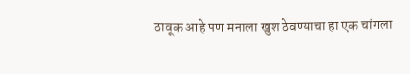ठावूक आहे पण मनाला खुश ठेवण्याचा हा एक चांगला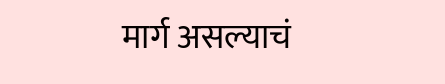मार्ग असल्याचं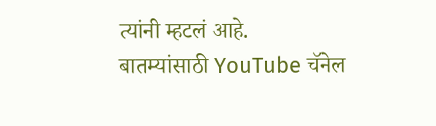त्यांनी म्हटलं आहे.
बातम्यांसाठी YouTube चॅनेल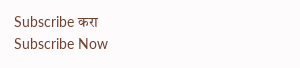Subscribe करा
Subscribe Now